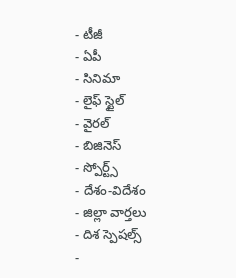- టీజీ
- ఏపీ
- సినిమా
- లైఫ్ స్టైల్
- వైరల్
- బిజినెస్
- స్పోర్ట్స్
- దేశం-విదేశం
- జిల్లా వార్తలు
- దిశ స్పెషల్స్
-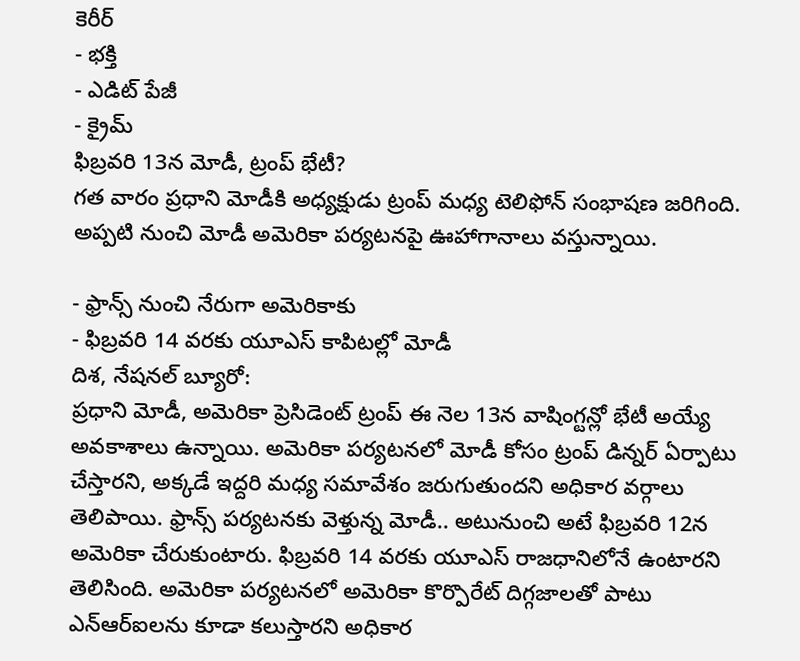కెరీర్
- భక్తి
- ఎడిట్ పేజీ
- క్రైమ్
ఫిబ్రవరి 13న మోడీ, ట్రంప్ భేటీ?
గత వారం ప్రధాని మోడీకి అధ్యక్షుడు ట్రంప్ మధ్య టెలిఫోన్ సంభాషణ జరిగింది. అప్పటి నుంచి మోడీ అమెరికా పర్యటనపై ఊహాగానాలు వస్తున్నాయి.

- ఫ్రాన్స్ నుంచి నేరుగా అమెరికాకు
- ఫిబ్రవరి 14 వరకు యూఎస్ కాపిటల్లో మోడీ
దిశ, నేషనల్ బ్యూరో:
ప్రధాని మోడీ, అమెరికా ప్రెసిడెంట్ ట్రంప్ ఈ నెల 13న వాషింగ్టన్లో భేటీ అయ్యే అవకాశాలు ఉన్నాయి. అమెరికా పర్యటనలో మోడీ కోసం ట్రంప్ డిన్నర్ ఏర్పాటు చేస్తారని, అక్కడే ఇద్దరి మధ్య సమావేశం జరుగుతుందని అధికార వర్గాలు తెలిపాయి. ఫ్రాన్స్ పర్యటనకు వెళ్తున్న మోడీ.. అటునుంచి అటే ఫిబ్రవరి 12న అమెరికా చేరుకుంటారు. ఫిబ్రవరి 14 వరకు యూఎస్ రాజధానిలోనే ఉంటారని తెలిసింది. అమెరికా పర్యటనలో అమెరికా కొర్పొరేట్ దిగ్గజాలతో పాటు ఎన్ఆర్ఐలను కూడా కలుస్తారని అధికార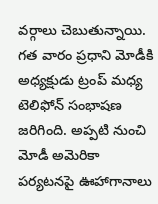వర్గాలు చెబుతున్నాయి. గత వారం ప్రధాని మోడీకి అధ్యక్షుడు ట్రంప్ మధ్య టెలిఫోన్ సంభాషణ జరిగింది. అప్పటి నుంచి మోడీ అమెరికా పర్యటనపై ఊహాగానాలు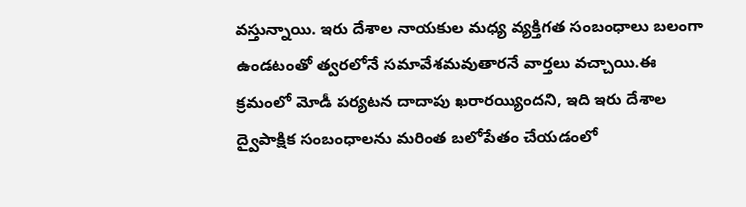వస్తున్నాయి. ఇరు దేశాల నాయకుల మధ్య వ్యక్తిగత సంబంధాలు బలంగా ఉండటంతో త్వరలోనే సమావేశమవుతారనే వార్తలు వచ్చాయి.ఈ క్రమంలో మోడీ పర్యటన దాదాపు ఖరారయ్యిందని, ఇది ఇరు దేశాల ద్వైపాక్షిక సంబంధాలను మరింత బలోపేతం చేయడంలో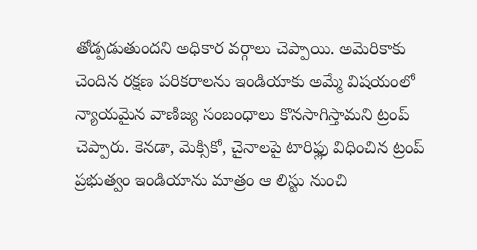తోడ్పడుతుందని అధికార వర్గాలు చెప్పాయి. అమెరికాకు చెందిన రక్షణ పరికరాలను ఇండియాకు అమ్మే విషయంలో న్యాయమైన వాణిజ్య సంబంధాలు కొనసాగిస్తామని ట్రంప్ చెప్పారు. కెనడా, మెక్సికో, చైనాలపై టారిఫ్లు విధించిన ట్రంప్ ప్రభుత్వం ఇండియాను మాత్రం ఆ లిస్టు నుంచి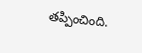తప్పించింది.